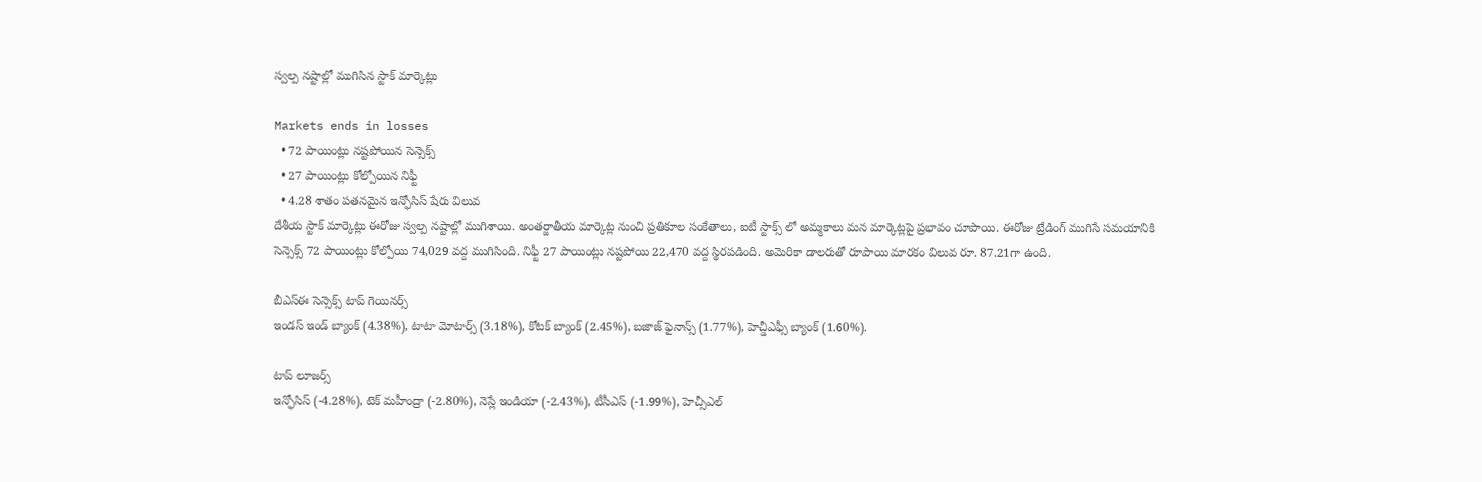స్వల్ప నష్టాల్లో ముగిసిన స్టాక్ మార్కెట్లు

Markets ends in losses
  • 72 పాయింట్లు నష్టపోయిన సెన్సెక్స్
  • 27 పాయింట్లు కోల్పోయిన నిఫ్టీ
  • 4.28 శాతం పతనమైన ఇన్ఫోసిస్ షేరు విలువ
దేశీయ స్టాక్ మార్కెట్లు ఈరోజు స్వల్ప నష్టాల్లో ముగిశాయి. అంతర్జాతీయ మార్కెట్ల నుంచి ప్రతికూల సంకేతాలు, ఐటీ స్టాక్స్ లో అమ్మకాలు మన మార్కెట్లపై ప్రభావం చూపాయి. ఈరోజు ట్రేడింగ్ ముగిసే సమయానికి సెన్సెక్స్ 72 పాయింట్లు కోల్పోయి 74,029 వద్ద ముగిసింది. నిఫ్టీ 27 పాయింట్లు నష్టపోయి 22,470 వద్ద స్థిరపడింది. అమెరికా డాలరుతో రూపాయి మారకం విలువ రూ. 87.21గా ఉంది.

బీఎస్ఈ సెన్సెక్స్ టాప్ గెయినర్స్
ఇండస్ ఇండ్ బ్యాంక్ (4.38%), టాటా మోటార్స్ (3.18%), కోటక్ బ్యాంక్ (2.45%), బజాజ్ ఫైనాన్స్ (1.77%), హెచ్డీఎఫ్సీ బ్యాంక్ (1.60%).

టాప్ లూజర్స్
ఇన్ఫోసిస్ (-4.28%), టెక్ మహీంద్రా (-2.80%), నెస్లే ఇండియా (-2.43%), టీసీఎస్ (-1.99%), హెచ్సీఎల్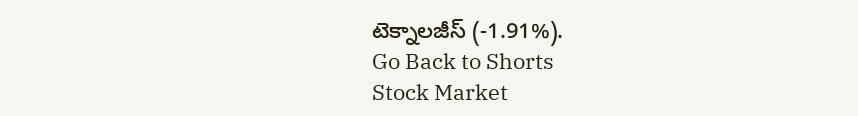టెక్నాలజీస్ (-1.91%).
Go Back to Shorts
Stock Market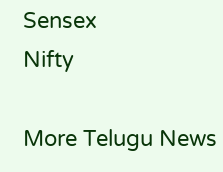Sensex
Nifty

More Telugu News